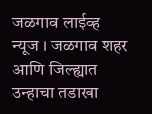जळगाव लाईव्ह न्यूज । जळगाव शहर आणि जिल्ह्यात उन्हाचा तडाखा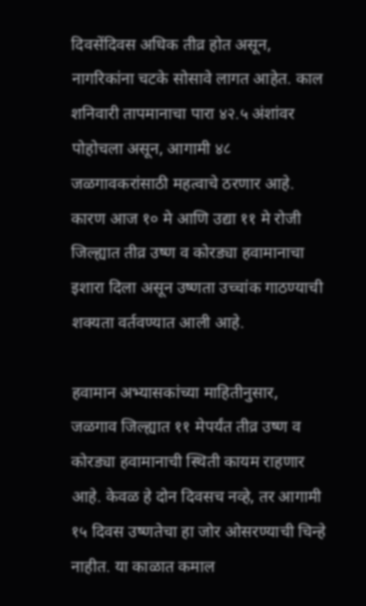दिवसेंदिवस अधिक तीव्र होत असून, नागरिकांना चटके सोसावे लागत आहेत. काल शनिवारी तापमानाचा पारा ४२.५ अंशांवर पोहोचला असून, आगामी ४८ जळगावकरांसाठी महत्वाचे ठरणार आहे. कारण आज १० मे आणि उद्या ११ मे रोजी जिल्ह्यात तीव्र उष्ण व कोरड्या हवामानाचा इशारा दिला असून उष्णता उच्चांक गाठण्याची शक्यता वर्तवण्यात आली आहे.

हवामान अभ्यासकांच्या माहितीनुसार, जळगाव जिल्ह्यात ११ मेपर्यंत तीव्र उष्ण व कोरड्या हवामानाची स्थिती कायम राहणार आहे. केवळ हे दोन दिवसच नव्हे, तर आगामी १५ दिवस उष्णतेचा हा जोर ओसरण्याची चिन्हे नाहीत. या काळात कमाल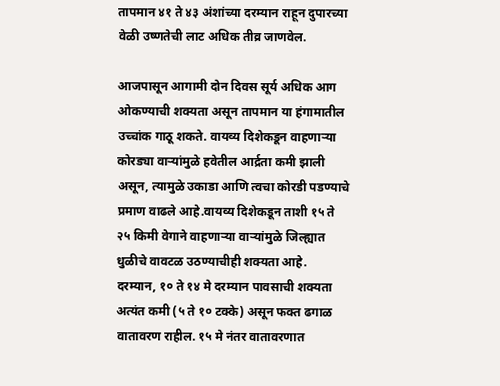तापमान ४१ ते ४३ अंशांच्या दरम्यान राहून दुपारच्या वेळी उष्णतेची लाट अधिक तीव्र जाणवेल.

आजपासून आगामी दोन दिवस सूर्य अधिक आग ओकण्याची शक्यता असून तापमान या हंगामातील उच्चांक गाठू शकते. वायव्य दिशेकडून वाहणाऱ्या कोरड्या वाऱ्यांमुळे हवेतील आर्द्रता कमी झाली असून, त्यामुळे उकाडा आणि त्वचा कोरडी पडण्याचे प्रमाण वाढले आहे.वायव्य दिशेकडून ताशी १५ ते २५ किमी वेगाने वाहणाऱ्या वाऱ्यांमुळे जिल्ह्यात धुळीचे वावटळ उठण्याचीही शक्यता आहे.
दरम्यान, १० ते १४ मे दरम्यान पावसाची शक्यता अत्यंत कमी (५ ते १० टक्के) असून फक्त ढगाळ वातावरण राहील. १५ मे नंतर वातावरणात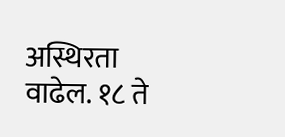अस्थिरता वाढेल. १८ ते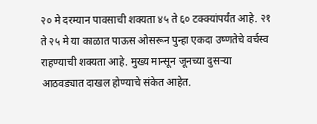२० मे दरम्यान पावसाची शक्यता ४५ ते ६० टक्क्यांपर्यंत आहे. २१ ते २५ मे या काळात पाऊस ओसरून पुन्हा एकदा उष्णतेचे वर्चस्व राहण्याची शक्यता आहे. मुख्य मान्सून जूनच्या दुसऱ्या आठवड्यात दाखल होण्याचे संकेत आहेत.